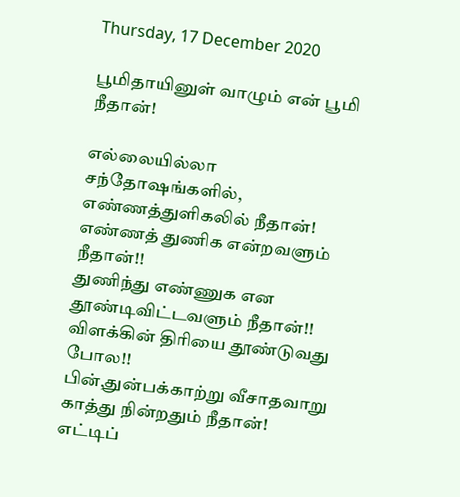Thursday, 17 December 2020

பூமிதாயினுள் வாழும் என் பூமி நீதான்!

எல்லையில்லா சந்தோஷங்களில்,
எண்ணத்துளிகலில் நீதான்!
எண்ணத் துணிக என்றவளும் நீதான்!!
துணிந்து எண்ணுக என தூண்டிவிட்டவளும் நீதான்!!
விளக்கின் திரியை தூண்டுவது போல!!
பின்,துன்பக்காற்று வீசாதவாறு காத்து நின்றதும் நீதான்!
எட்டிப்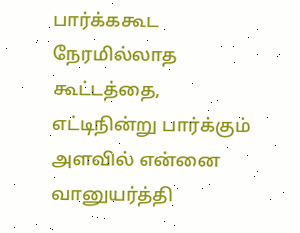பார்க்ககூட நேரமில்லாத கூட்டத்தை,
எட்டிநின்று பார்க்கும் அளவில் என்னை வானுயர்த்தி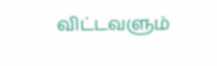விட்டவளும்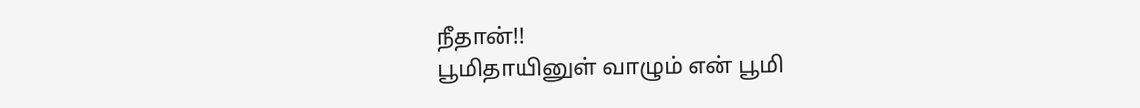நீதான்!!
பூமிதாயினுள் வாழும் என் பூமி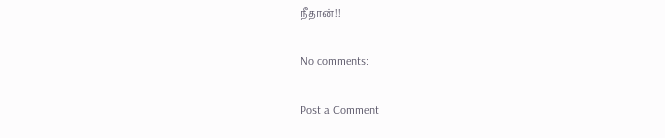நீதான்!!

No comments:

Post a Comment